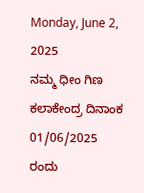Monday, June 2, 2025
ನಮ್ಮ ಧೀಂ ಗಿಣ ಕಲಾಕೇಂದ್ರ ದಿನಾಂಕ 01/06/2025 ರಂದು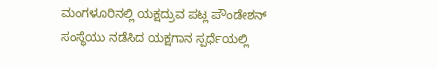ಮಂಗಳೂರಿನಲ್ಲಿ ಯಕ್ಷದ್ರುವ ಪಟ್ಲ ಪೌಂಡೇಶನ್ ಸಂಸ್ಥೆಯು ನಡೆಸಿದ ಯಕ್ಷಗಾನ ಸ್ಪರ್ಧೆಯಲ್ಲಿ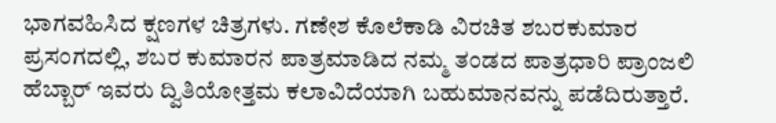ಭಾಗವಹಿಸಿದ ಕ್ಷಣಗಳ ಚಿತ್ರಗಳು. ಗಣೇಶ ಕೊಲೆಕಾಡಿ ವಿರಚಿತ ಶಬರಕುಮಾರ ಪ್ರಸಂಗದಲ್ಲಿ, ಶಬರ ಕುಮಾರನ ಪಾತ್ರಮಾಡಿದ ನಮ್ಮ ತಂಡದ ಪಾತ್ರಧಾರಿ ಪ್ರಾಂಜಲಿ ಹೆಬ್ಬಾರ್ ಇವರು ದ್ವಿತಿಯೋತ್ತಮ ಕಲಾವಿದೆಯಾಗಿ ಬಹುಮಾನವನ್ನು ಪಡೆದಿರುತ್ತಾರೆ.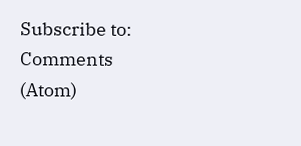Subscribe to:
Comments (Atom)